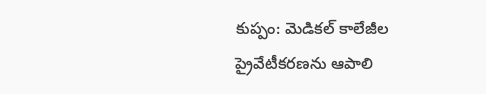కుప్పం: మెడికల్ కాలేజీల ప్రైవేటీకరణను ఆపాలి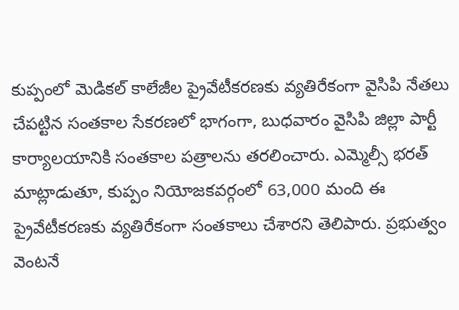కుప్పంలో మెడికల్ కాలేజీల ప్రైవేటీకరణకు వ్యతిరేకంగా వైసిపి నేతలు చేపట్టిన సంతకాల సేకరణలో భాగంగా, బుధవారం వైసిపి జిల్లా పార్టీ కార్యాలయానికి సంతకాల పత్రాలను తరలించారు. ఎమ్మెల్సీ భరత్ మాట్లాడుతూ, కుప్పం నియోజకవర్గంలో 63,000 మంది ఈ ప్రైవేటీకరణకు వ్యతిరేకంగా సంతకాలు చేశారని తెలిపారు. ప్రభుత్వం వెంటనే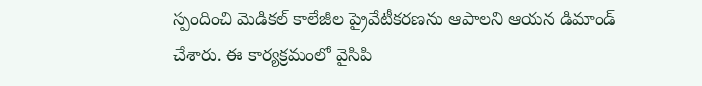స్పందించి మెడికల్ కాలేజీల ప్రైవేటీకరణను ఆపాలని ఆయన డిమాండ్ చేశారు. ఈ కార్యక్రమంలో వైసిపి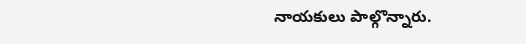నాయకులు పాల్గొన్నారు.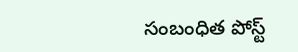సంబంధిత పోస్ట్